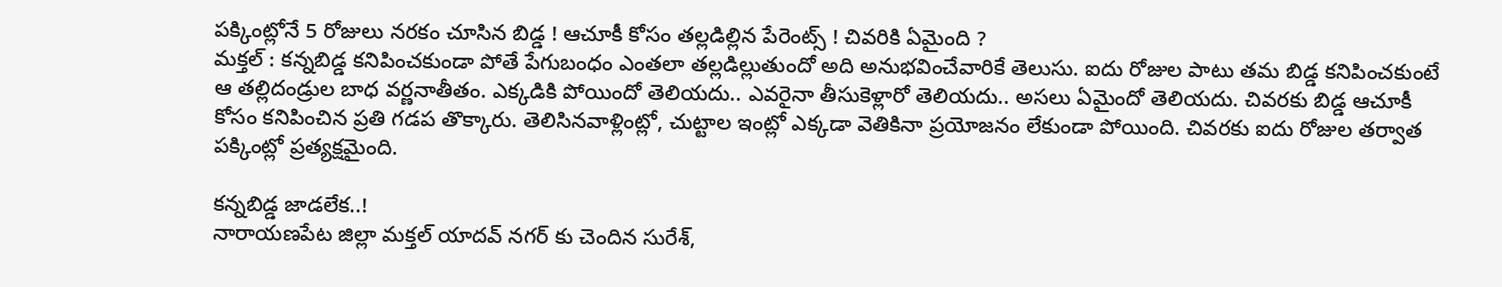పక్కింట్లోనే 5 రోజులు నరకం చూసిన బిడ్డ ! ఆచూకీ కోసం తల్లడిల్లిన పేరెంట్స్ ! చివరికి ఏమైంది ?
మక్తల్ : కన్నబిడ్డ కనిపించకుండా పోతే పేగుబంధం ఎంతలా తల్లడిల్లుతుందో అది అనుభవించేవారికే తెలుసు. ఐదు రోజుల పాటు తమ బిడ్డ కనిపించకుంటే ఆ తల్లిదండ్రుల బాధ వర్ణనాతీతం. ఎక్కడికి పోయిందో తెలియదు.. ఎవరైనా తీసుకెళ్లారో తెలియదు.. అసలు ఏమైందో తెలియదు. చివరకు బిడ్డ ఆచూకీ కోసం కనిపించిన ప్రతి గడప తొక్కారు. తెలిసినవాళ్లింట్లో, చుట్టాల ఇంట్లో ఎక్కడా వెతికినా ప్రయోజనం లేకుండా పోయింది. చివరకు ఐదు రోజుల తర్వాత పక్కింట్లో ప్రత్యక్షమైంది.

కన్నబిడ్డ జాడలేక..!
నారాయణపేట జిల్లా మక్తల్ యాదవ్ నగర్ కు చెందిన సురేశ్,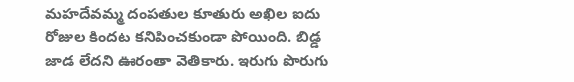మహదేవమ్మ దంపతుల కూతురు అఖిల ఐదు రోజుల కిందట కనిపించకుండా పోయింది. బిడ్డ జాడ లేదని ఊరంతా వెతికారు. ఇరుగు పొరుగు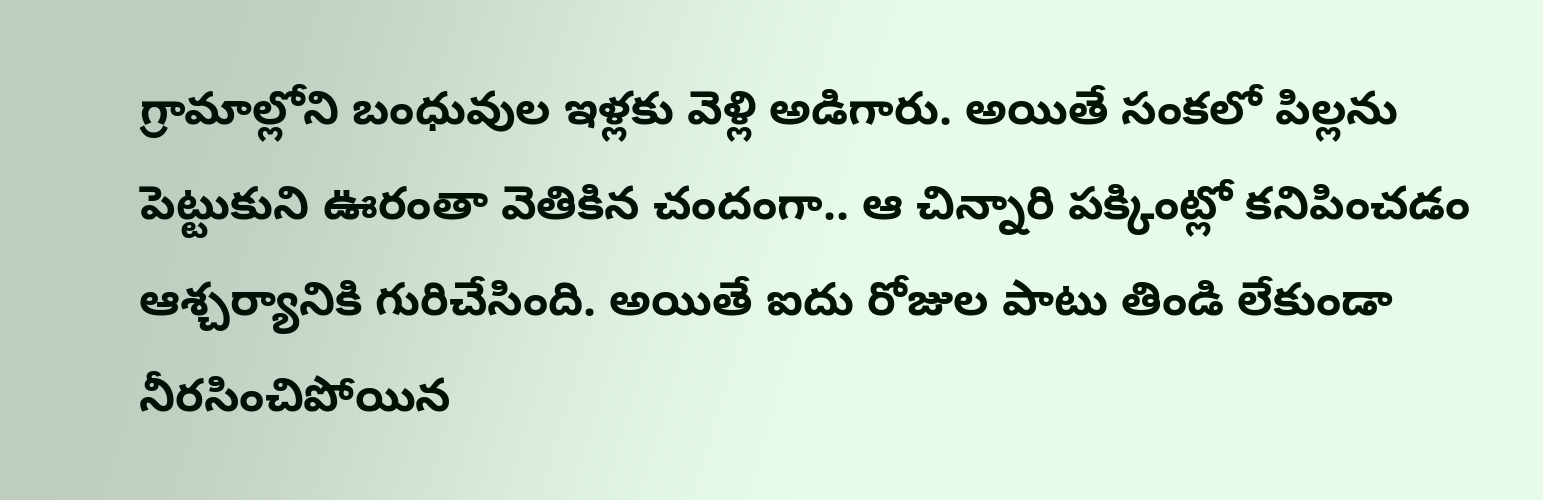గ్రామాల్లోని బంధువుల ఇళ్లకు వెళ్లి అడిగారు. అయితే సంకలో పిల్లను పెట్టుకుని ఊరంతా వెతికిన చందంగా.. ఆ చిన్నారి పక్కింట్లో కనిపించడం ఆశ్చర్యానికి గురిచేసింది. అయితే ఐదు రోజుల పాటు తిండి లేకుండా నీరసించిపోయిన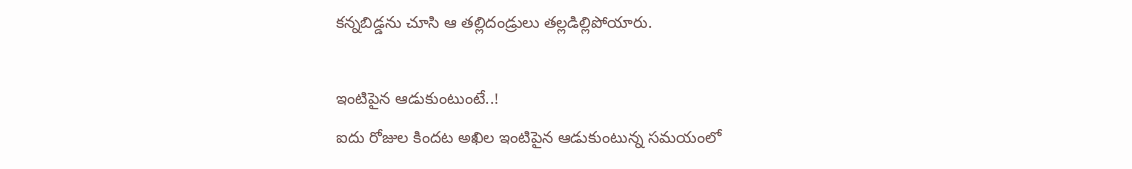కన్నబిడ్డను చూసి ఆ తల్లిదండ్రులు తల్లడిల్లిపోయారు.

ఇంటిపైన ఆడుకుంటుంటే..!
ఐదు రోజుల కిందట అఖిల ఇంటిపైన ఆడుకుంటున్న సమయంలో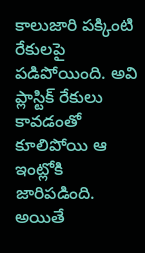కాలుజారి పక్కింటి రేకులపై పడిపోయింది. అవి ప్లాస్టిక్ రేకులు కావడంతో కూలిపోయి ఆ ఇంట్లోకి జారిపడింది. అయితే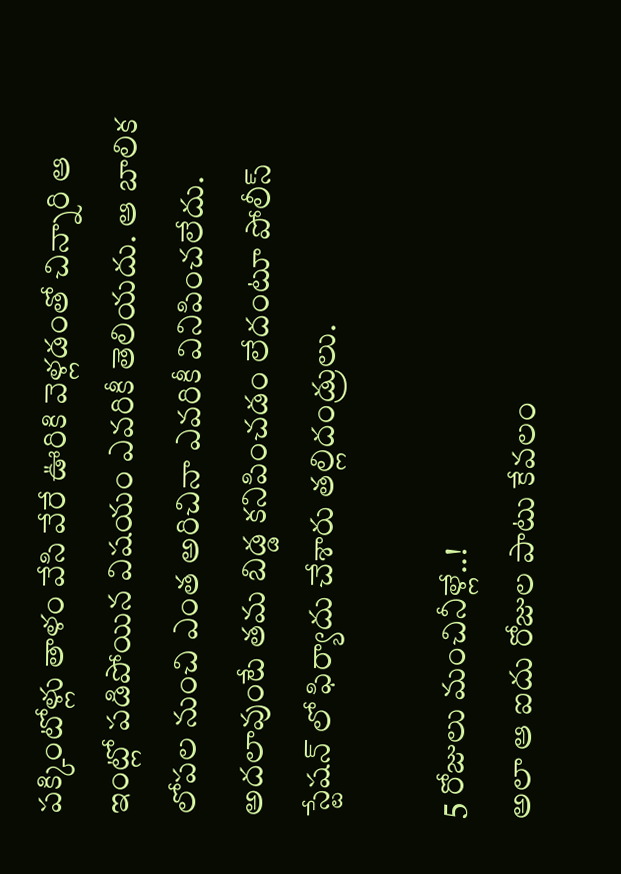పక్కింటోళ్లు తాళం వేసి వేరే ఊరికి వెళ్లడంతో చిన్నారి ఆ ఇంట్లో పడిపోయిన విషయం ఎవరికీ తెలియదు. ఆ బాలిక లోపల నుంచి ఎంత అరిచినా ఎవరికీ వినిపించలేదు. అదలావుంటే తమ బిడ్డ కనిపించడం లేదంటూ పోలీస్ స్టేషన్ లో ఫిర్యాదు చేశారు తల్లిదండ్రులు.

5 రోజులు మంచినీళ్లే..!
అలా ఆ ఐదు రోజుల పాటు కేవలం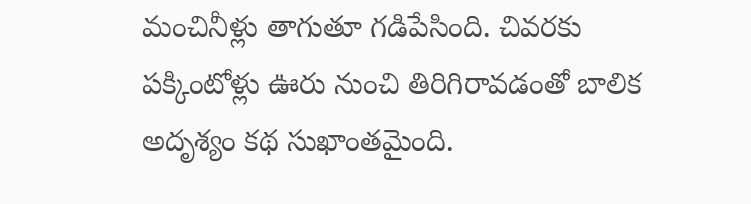మంచినీళ్లు తాగుతూ గడిపేసింది. చివరకు పక్కింటోళ్లు ఊరు నుంచి తిరిగిరావడంతో బాలిక అదృశ్యం కథ సుఖాంతమైంది.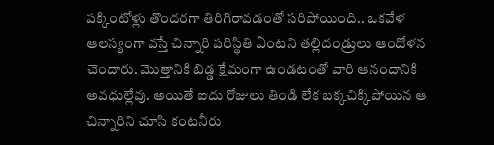పక్కింటోళ్లు తొందరగా తిరిగిరావడంతో సరిపోయింది.. ఒకవేళ ఆలస్యంగా వస్తే చిన్నారి పరిస్థితి ఏంటని తల్లిదండ్రులు ఆందోళన చెందారు. మొత్తానికి బిడ్డ క్షేమంగా ఉండటంతో వారి ఆనందానికి అవధుల్లేవు. అయితే ఐదు రోజులు తిండి లేక బక్కచిక్కిపోయిన ఆ చిన్నారిని చూసి కంటనీరు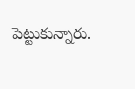పెట్టుకున్నారు.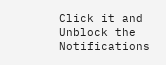Click it and Unblock the Notifications